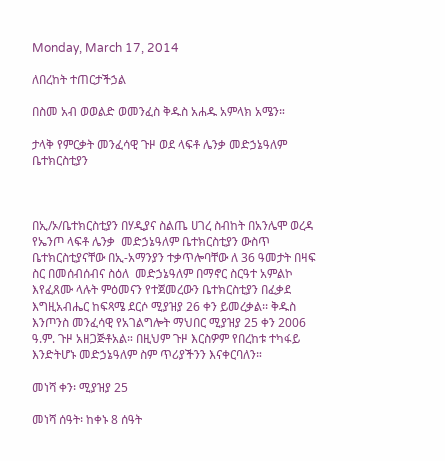Monday, March 17, 2014

ለበረከት ተጠርታችኃል

በስመ አብ ወወልድ ወመንፈስ ቅዱስ አሐዱ አምላክ አሜን።

ታላቅ የምርቃት መንፈሳዊ ጉዞ ወደ ላፍቶ ሌንቃ መድኃኔዓለም ቤተክርስቲያን



በኢ/ኦ/ቤተክርስቲያን በሃዲያና ስልጤ ሀገረ ስብከት በአንሌሞ ወረዳ የኤንጦ ላፍቶ ሌንቃ  መድኃኔዓለም ቤተክርስቲያን ውስጥ ቤተክርስቲያናቸው በኢ-አማንያን ተቃጥሎባቸው ለ 36 ዓመታት በዛፍ ስር በመሰብሰብና ስዕለ  መድኃኔዓለም በማኖር ስርዓተ አምልኮ እየፈጸሙ ላሉት ምዕመናን የተጀመረውን ቤተክርስቲያን በፈቃደ እግዚአብሔር ከፍጻሜ ደርሶ ሚያዝያ 26 ቀን ይመረቃል፡፡ ቅዱስ እንጦንስ መንፈሳዊ የአገልግሎት ማህበር ሚያዝያ 25 ቀን 2006 ዓ.ም. ጉዞ አዘጋጅቶአል። በዚህም ጉዞ እርስዎም የበረከቱ ተካፋይ እንድትሆኑ መድኃኔዓለም ስም ጥሪያችንን እናቀርባለን።

መነሻ ቀን፡ ሚያዝያ 25

መነሻ ሰዓት፡ ከቀኑ 8 ሰዓት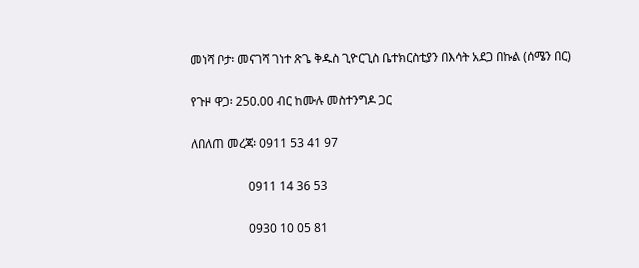መነሻ ቦታ፡ መናገሻ ገነተ ጽጌ ቅዱስ ጊዮርጊስ ቤተክርስቲያን በእሳት አደጋ በኩል (ሰሜን በር)

የጉዞ ዋጋ፡ 250.00 ብር ከሙሉ መስተንግዶ ጋር

ለበለጠ መረጃ፡ 0911 53 41 97

                   0911 14 36 53

                   0930 10 05 81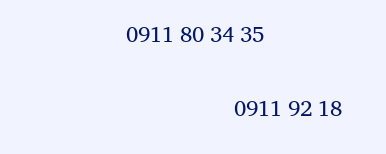0911 80 34 35

                  0911 92 18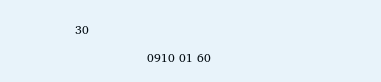30

                  0910 01 60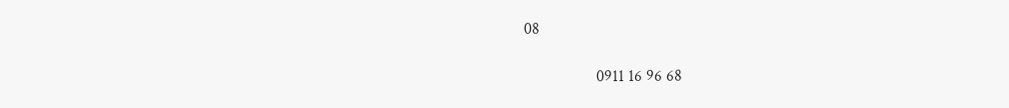08

                  0911 16 96 68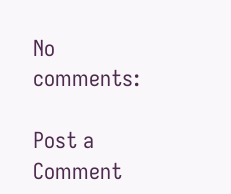No comments:

Post a Comment